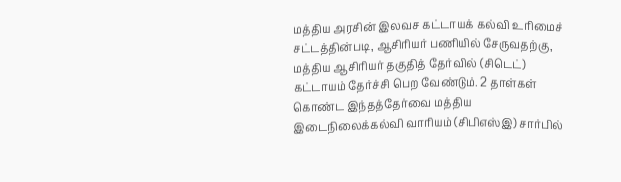மத்திய அரசின் இலவச கட்டாயக் கல்வி உரிமைச் சட்டத்தின்படி, ஆசிரியர் பணியில் சேருவதற்கு, மத்திய ஆசிரியர் தகுதித் தேர்வில் (சிடெட்) கட்டாயம் தேர்ச்சி பெற வேண்டும். 2 தாள்கள் கொண்ட இந்தத்தேர்வை மத்திய இடைநிலைக்கல்வி வாரியம் (சிபிஎஸ்இ) சார்பில்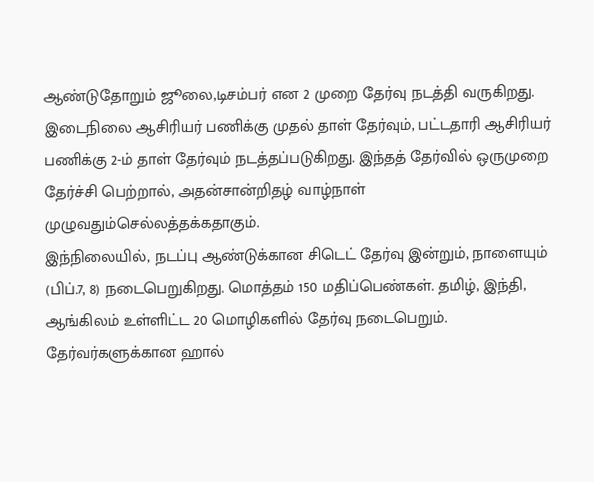ஆண்டுதோறும் ஜூலை,டிசம்பர் என 2 முறை தேர்வு நடத்தி வருகிறது.
இடைநிலை ஆசிரியர் பணிக்கு முதல் தாள் தேர்வும், பட்டதாரி ஆசிரியர் பணிக்கு 2-ம் தாள் தேர்வும் நடத்தப்படுகிறது. இந்தத் தேர்வில் ஒருமுறை தேர்ச்சி பெற்றால், அதன்சான்றிதழ் வாழ்நாள் முழுவதும்செல்லத்தக்கதாகும்.
இந்நிலையில், நடப்பு ஆண்டுக்கான சிடெட் தேர்வு இன்றும், நாளையும் (பிப்.7, 8) நடைபெறுகிறது. மொத்தம் 150 மதிப்பெண்கள். தமிழ், இந்தி, ஆங்கிலம் உள்ளிட்ட 20 மொழிகளில் தேர்வு நடைபெறும்.
தேர்வர்களுக்கான ஹால்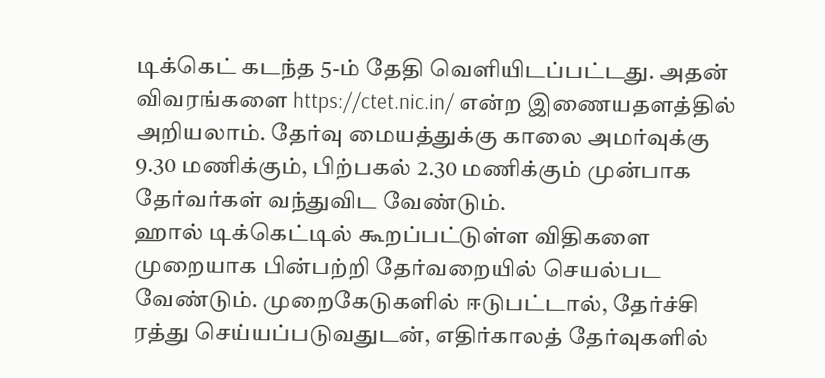டிக்கெட் கடந்த 5-ம் தேதி வெளியிடப்பட்டது. அதன் விவரங்களை https://ctet.nic.in/ என்ற இணையதளத்தில் அறியலாம். தேர்வு மையத்துக்கு காலை அமர்வுக்கு 9.30 மணிக்கும், பிற்பகல் 2.30 மணிக்கும் முன்பாக தேர்வர்கள் வந்துவிட வேண்டும்.
ஹால் டிக்கெட்டில் கூறப்பட்டுள்ள விதிகளை முறையாக பின்பற்றி தேர்வறையில் செயல்பட வேண்டும். முறைகேடுகளில் ஈடுபட்டால், தேர்ச்சி ரத்து செய்யப்படுவதுடன், எதிர்காலத் தேர்வுகளில்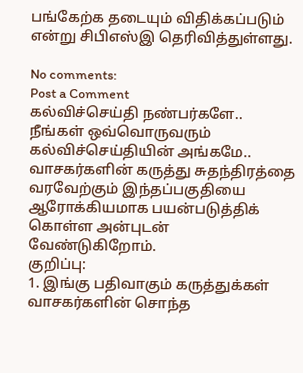பங்கேற்க தடையும் விதிக்கப்படும் என்று சிபிஎஸ்இ தெரிவித்துள்ளது.

No comments:
Post a Comment
கல்விச்செய்தி நண்பர்களே..
நீங்கள் ஒவ்வொருவரும் கல்விச்செய்தியின் அங்கமே..
வாசகர்களின் கருத்து சுதந்திரத்தை வரவேற்கும் இந்தப்பகுதியை ஆரோக்கியமாக பயன்படுத்திக் கொள்ள அன்புடன் வேண்டுகிறோம்.
குறிப்பு:
1. இங்கு பதிவாகும் கருத்துக்கள் வாசகர்களின் சொந்த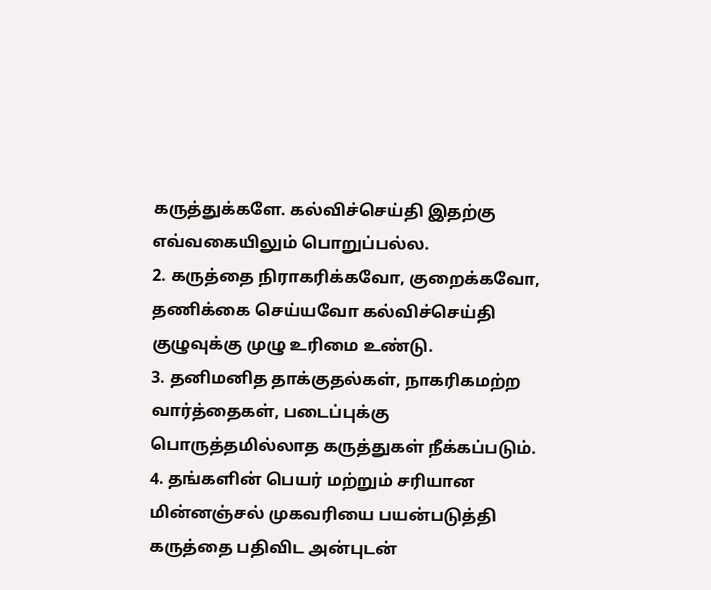கருத்துக்களே. கல்விச்செய்தி இதற்கு எவ்வகையிலும் பொறுப்பல்ல.
2. கருத்தை நிராகரிக்கவோ, குறைக்கவோ, தணிக்கை செய்யவோ கல்விச்செய்தி குழுவுக்கு முழு உரிமை உண்டு.
3. தனிமனித தாக்குதல்கள், நாகரிகமற்ற வார்த்தைகள், படைப்புக்கு பொருத்தமில்லாத கருத்துகள் நீக்கப்படும்.
4. தங்களின் பெயர் மற்றும் சரியான மின்னஞ்சல் முகவரியை பயன்படுத்தி கருத்தை பதிவிட அன்புடன்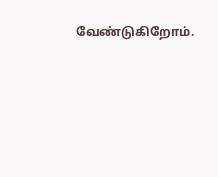வேண்டுகிறோம்.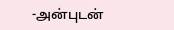-அன்புடன்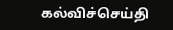கல்விச்செய்தி